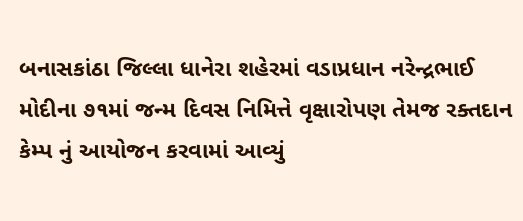બનાસકાંઠા જિલ્લા ધાનેરા શહેરમાં વડાપ્રધાન નરેન્દ્રભાઈ મોદીના ૭૧માં જન્મ દિવસ નિમિત્તે વૃક્ષારોપણ તેમજ રક્તદાન કેમ્પ નું આયોજન કરવામાં આવ્યું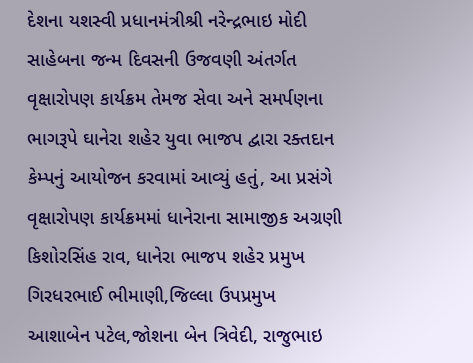દેશના યશસ્વી પ્રધાનમંત્રીશ્રી નરેન્દ્રભાઇ મોદી સાહેબના જન્મ દિવસની ઉજવણી અંતર્ગત વૃક્ષારોપણ કાર્યક્રમ તેમજ સેવા અને સમર્પણના ભાગરૂપે ઘાનેરા શહેર યુવા ભાજપ દ્વારા રક્તદાન કેમ્પનું આયોજન કરવામાં આવ્યું હતું, આ પ્રસંગે વૃક્ષારોપણ કાર્યક્રમમાં ધાનેરાના સામાજીક અગ્રણી કિશોરસિંહ રાવ, ધાનેરા ભાજપ શહેર પ્રમુખ ગિરધરભાઈ ભીમાણી,જિલ્લા ઉપપ્રમુખ આશાબેન પટેલ,જોશના બેન ત્રિવેદી, રાજુભાઇ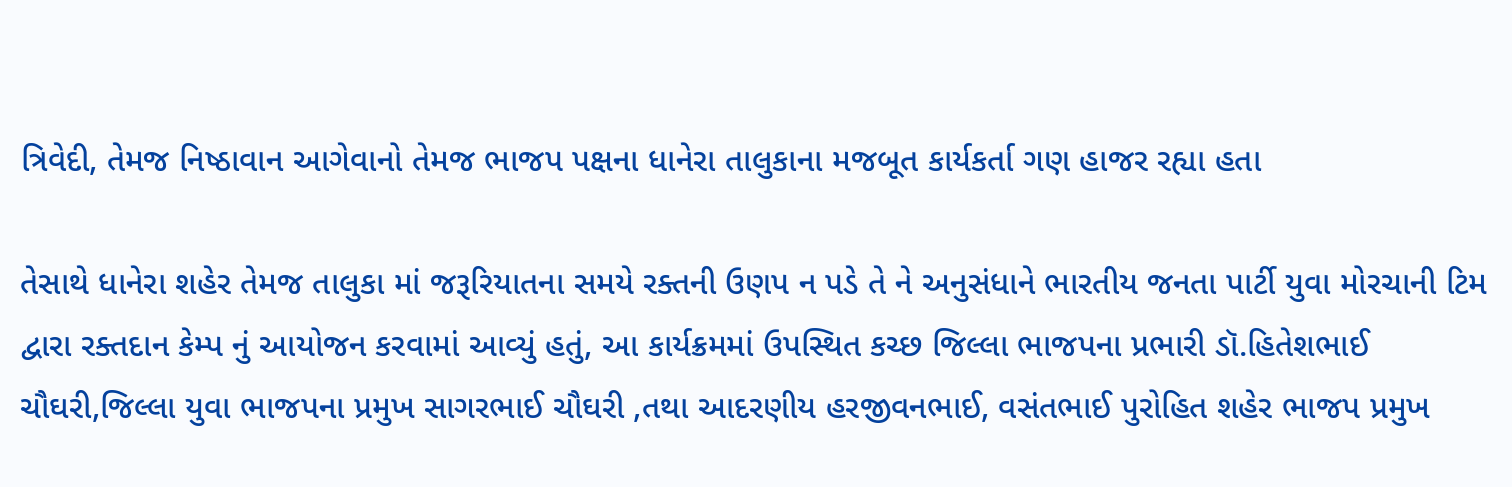ત્રિવેદી, તેમજ નિષ્ઠાવાન આગેવાનો તેમજ ભાજપ પક્ષના ધાનેરા તાલુકાના મજબૂત કાર્યકર્તા ગણ હાજર રહ્યા હતા

તેસાથે ધાનેરા શહેર તેમજ તાલુકા માં જરૂરિયાતના સમયે રક્તની ઉણપ ન પડે તે ને અનુસંધાને ભારતીય જનતા પાર્ટી યુવા મોરચાની ટિમ દ્વારા રક્તદાન કેમ્પ નું આયોજન કરવામાં આવ્યું હતું, આ કાર્યક્રમમાં ઉપસ્થિત કચ્છ જિલ્લા ભાજપના પ્રભારી ડૉ.હિતેશભાઈ ચૌઘરી,જિલ્લા યુવા ભાજપના પ્રમુખ સાગરભાઈ ચૌઘરી ,તથા આદરણીય હરજીવનભાઈ, વસંતભાઈ પુરોહિત શહેર ભાજપ પ્રમુખ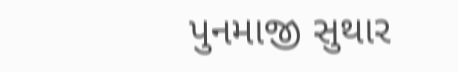પુનમાજી સુથાર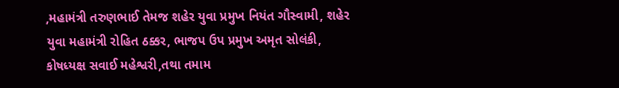,મહામંત્રી તરુણભાઈ તેમજ શહેર યુવા પ્રમુખ નિયંત ગૌસ્વામી, શહેર યુવા મહામંત્રી રોહિત ઠક્કર, ભાજપ ઉપ પ્રમુખ અમૃત સોલંકી, કોષધ્યક્ષ સવાઈ મહેશ્વરી,તથા તમામ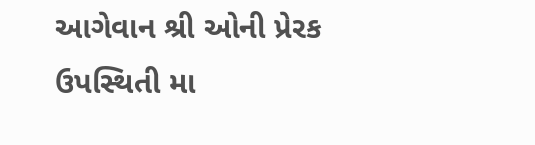આગેવાન શ્રી ઓની પ્રેરક ઉપસ્થિતી મા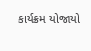કાર્યક્રમ યોજાયો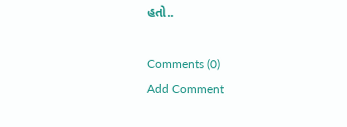હતો..

Comments (0)
Add Comment